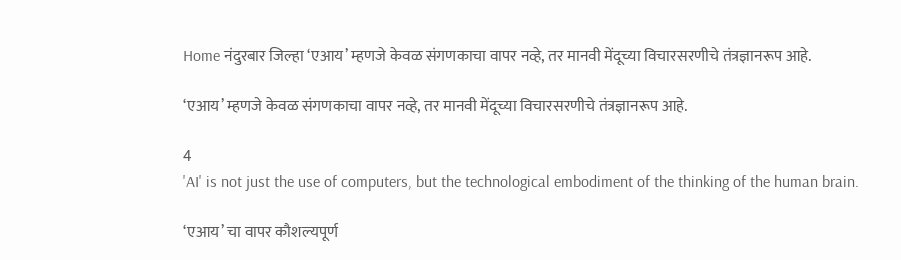Home नंदुरबार जिल्हा ‘एआय’ म्हणजे केवळ संगणकाचा वापर नव्हे, तर मानवी मेंदूच्या विचारसरणीचे तंत्रज्ञानरूप आहे.

‘एआय’ म्हणजे केवळ संगणकाचा वापर नव्हे, तर मानवी मेंदूच्या विचारसरणीचे तंत्रज्ञानरूप आहे.

4
'AI' is not just the use of computers, but the technological embodiment of the thinking of the human brain.

‘एआय’ चा वापर कौशल्यपूर्ण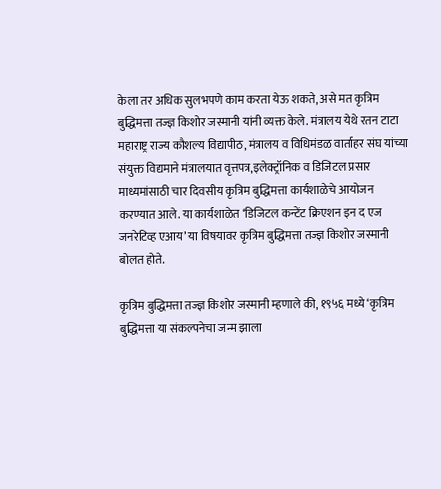केला तर अधिक सुलभपणे काम करता येऊ शकते, असे मत कृत्रिम बुद्धिमत्ता तज्ज्ञ किशोर जस्मानी यांनी व्यक्त केले. मंत्रालय येथे रतन टाटा महाराष्ट्र राज्य कौशल्य विद्यापीठ, मंत्रालय व विधिमंडळ वार्ताहर संघ यांच्या संयुक्त विद्यमाने मंत्रालयात वृत्तपत्र,इलेक्ट्रॉनिक व डिजिटल प्रसार माध्यमांसाठी चार दिवसीय कृत्रिम बुद्धिमत्ता कार्यशाळेचे आयोजन करण्यात आले. या कार्यशाळेत ‘डिजिटल कन्टेंट क्रिएशन इन द एज जनरेटिव्ह एआय’ या विषयावर कृत्रिम बुद्धिमत्ता तज्ज्ञ किशोर जस्मानी बोलत होते.

कृत्रिम बुद्धिमत्ता तज्ज्ञ किशोर जस्मानी म्हणाले की, १९५६ मध्ये ‘कृत्रिम बुद्धिमत्ता या संकल्पनेचा जन्म झाला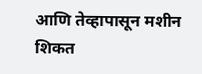आणि तेव्हापासून मशीन शिकत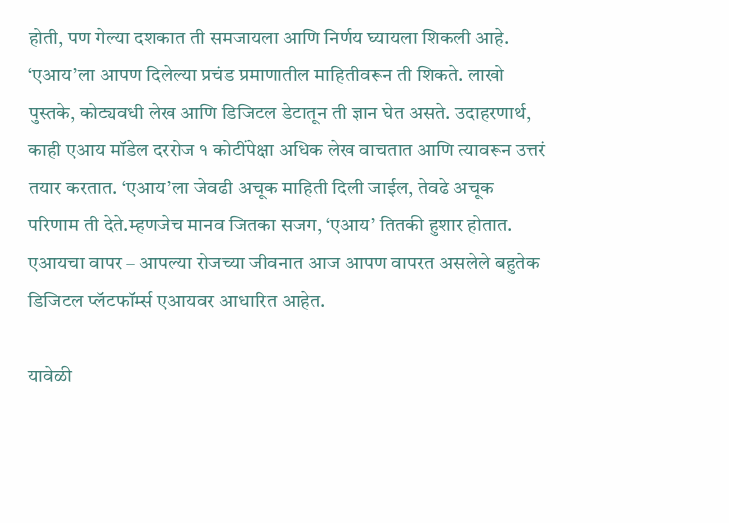होती, पण गेल्या दशकात ती समजायला आणि निर्णय घ्यायला शिकली आहे. ‘एआय’ला आपण दिलेल्या प्रचंड प्रमाणातील माहितीवरून ती शिकते. लाखो पुस्तके, कोट्यवधी लेख आणि डिजिटल डेटातून ती ज्ञान घेत असते. उदाहरणार्थ, काही एआय मॉडेल दररोज १ कोटींपेक्षा अधिक लेख वाचतात आणि त्यावरून उत्तरं तयार करतात. ‘एआय’ला जेवढी अचूक माहिती दिली जाईल, तेवढे अचूक परिणाम ती देते.म्हणजेच मानव जितका सजग, ‘एआय’ तितकी हुशार होतात. एआयचा वापर – आपल्या रोजच्या जीवनात आज आपण वापरत असलेले बहुतेक डिजिटल प्लॅटफॉर्म्स एआयवर आधारित आहेत.

यावेळी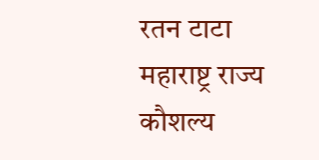रतन टाटा महाराष्ट्र राज्य कौशल्य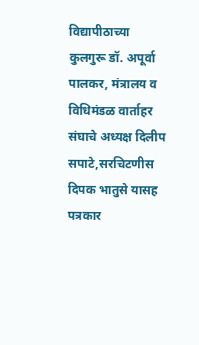विद्यापीठाच्या कुलगुरू डॉ. अपूर्वा पालकर, मंत्रालय व विधिमंडळ वार्ताहर संघाचे अध्यक्ष दिलीप सपाटे,सरचिटणीस दिपक भातुसे यासह पत्रकार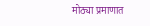मोठ्या प्रमाणात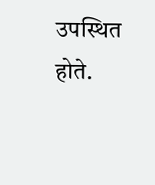उपस्थित होते.